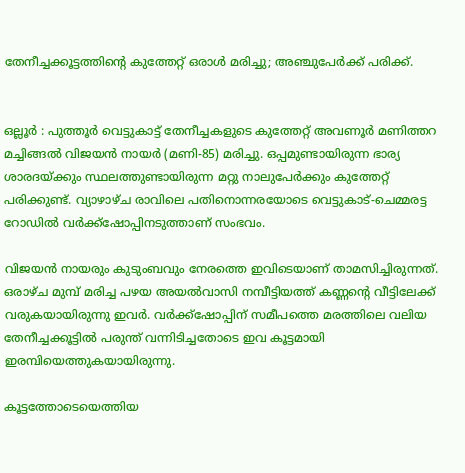തേനീച്ചക്കൂട്ടത്തിന്റെ കുത്തേറ്റ് ഒരാൾ മരിച്ചു; അഞ്ചുപേർക്ക് പരിക്ക്.


ഒല്ലൂർ : പുത്തൂർ വെട്ടുകാട്ട്‌ തേനീച്ചകളുടെ കുത്തേറ്റ് അവണൂർ മണിത്തറ മച്ചിങ്ങൽ വിജയൻ നായർ (മണി-85) മരിച്ചു. ഒപ്പമുണ്ടായിരുന്ന ഭാര്യ ശാരദയ്ക്കും സ്ഥലത്തുണ്ടായിരുന്ന മറ്റു നാലുപേർക്കും കുത്തേറ്റ് പരിക്കുണ്ട്. വ്യാഴാഴ്ച രാവിലെ പതിനൊന്നരയോടെ വെട്ടുകാട്-ചെമ്മരട്ട റോഡിൽ വർക്ക്ഷോപ്പിനടുത്താണ് സംഭവം.

വിജയൻ നായരും കുടുംബവും നേരത്തെ ഇവിടെയാണ് താമസിച്ചിരുന്നത്. ഒരാഴ്ച മുമ്പ് മരിച്ച പഴയ അയൽവാസി നമ്പീട്ടിയത്ത് കണ്ണന്റെ വീട്ടിലേക്ക് വരുകയായിരുന്നു ഇവർ. വർക്ക്ഷോപ്പിന് സമീപത്തെ മരത്തിലെ വലിയ തേനീച്ചക്കൂട്ടിൽ പരുന്ത് വന്നിടിച്ചതോടെ ഇവ കൂട്ടമായി ഇരമ്പിയെത്തുകയായിരുന്നു.

കൂട്ടത്തോടെയെത്തിയ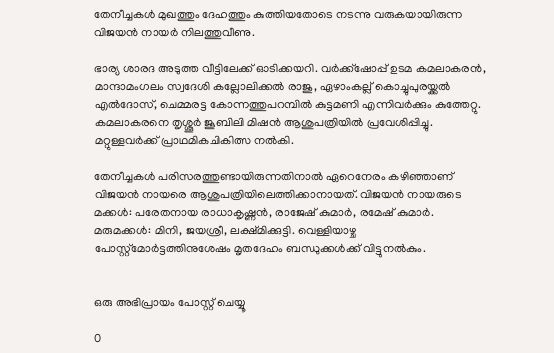തേനീച്ചകൾ മുഖത്തും ദേഹത്തും കുത്തിയതോടെ നടന്നു വരുകയായിരുന്ന വിജയൻ നായർ നിലത്തുവീണു.

ഭാര്യ ശാരദ അടുത്ത വീട്ടിലേക്ക് ഓടിക്കയറി. വർക്ക്‌ഷോപ്പ് ഉടമ കമലാകരൻ, മാന്ദാമംഗലം സ്വദേശി കല്ലോലിക്കൽ രാജു, ഏഴാംകല്ല് കൊച്ചുപുരയ്ക്കൽ എൽദോസ്, ചെമ്മരട്ട കോന്നത്തുപറമ്പിൽ കുട്ടമണി എന്നിവർക്കും കുത്തേറ്റു. കമലാകരനെ തൃശ്ശൂർ ജൂബിലി മിഷൻ ആശുപത്രിയിൽ പ്രവേശിപ്പിച്ചു. മറ്റുള്ളവർക്ക് പ്രാഥമികചികിത്സ നൽകി.

തേനീച്ചകൾ പരിസരത്തുണ്ടായിരുന്നതിനാൽ ഏറെനേരം കഴിഞ്ഞാണ് വിജയൻ നായരെ ആശുപത്രിയിലെത്തിക്കാനായത്. വിജയൻ നായരുടെ മക്കൾ: പരേതനായ രാധാകൃഷ്ണൻ, രാജേഷ് കുമാർ, രമേഷ് കുമാർ. മരുമക്കൾ: മിനി, ജയശ്രീ, ലക്ഷ്മിക്കുട്ടി. വെള്ളിയാഴ്ച പോസ്റ്റ്മോർട്ടത്തിനുശേഷം മൃതദേഹം ബന്ധുക്കൾക്ക് വിട്ടുനൽകും.


ഒരു അഭിപ്രായം പോസ്റ്റ് ചെയ്യൂ

0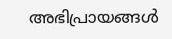അഭിപ്രായങ്ങള്‍